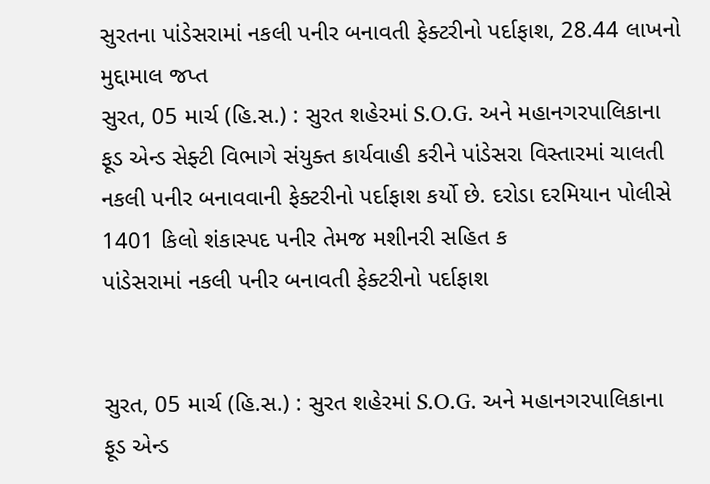સુરતના પાંડેસરામાં નકલી પનીર બનાવતી ફેક્ટરીનો પર્દાફાશ, 28.44 લાખનો મુદ્દામાલ જપ્ત
સુરત, 05 માર્ચ (હિ.સ.) : સુરત શહેરમાં S.O.G. અને મહાનગરપાલિકાના ફૂડ એન્ડ સેફ્ટી વિભાગે સંયુક્ત કાર્યવાહી કરીને પાંડેસરા વિસ્તારમાં ચાલતી નકલી પનીર બનાવવાની ફેક્ટરીનો પર્દાફાશ કર્યો છે. દરોડા દરમિયાન પોલીસે 1401 કિલો શંકાસ્પદ પનીર તેમજ મશીનરી સહિત ક
પાંડેસરામાં નકલી પનીર બનાવતી ફેક્ટરીનો પર્દાફાશ


સુરત, 05 માર્ચ (હિ.સ.) : સુરત શહેરમાં S.O.G. અને મહાનગરપાલિકાના ફૂડ એન્ડ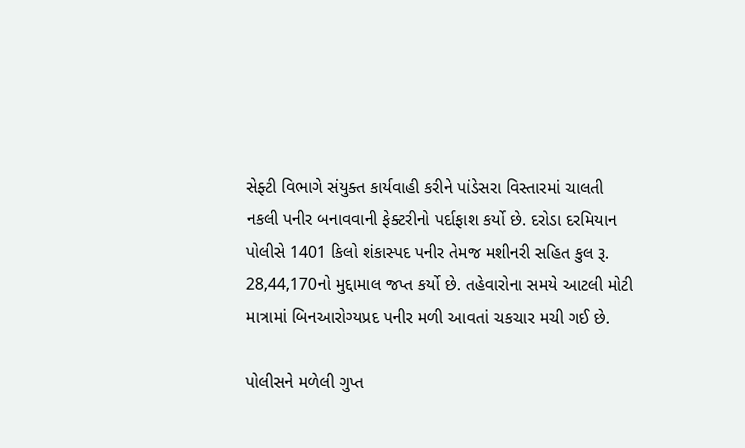સેફ્ટી વિભાગે સંયુક્ત કાર્યવાહી કરીને પાંડેસરા વિસ્તારમાં ચાલતી નકલી પનીર બનાવવાની ફેક્ટરીનો પર્દાફાશ કર્યો છે. દરોડા દરમિયાન પોલીસે 1401 કિલો શંકાસ્પદ પનીર તેમજ મશીનરી સહિત કુલ રૂ. 28,44,170નો મુદ્દામાલ જપ્ત કર્યો છે. તહેવારોના સમયે આટલી મોટી માત્રામાં બિનઆરોગ્યપ્રદ પનીર મળી આવતાં ચકચાર મચી ગઈ છે.

પોલીસને મળેલી ગુપ્ત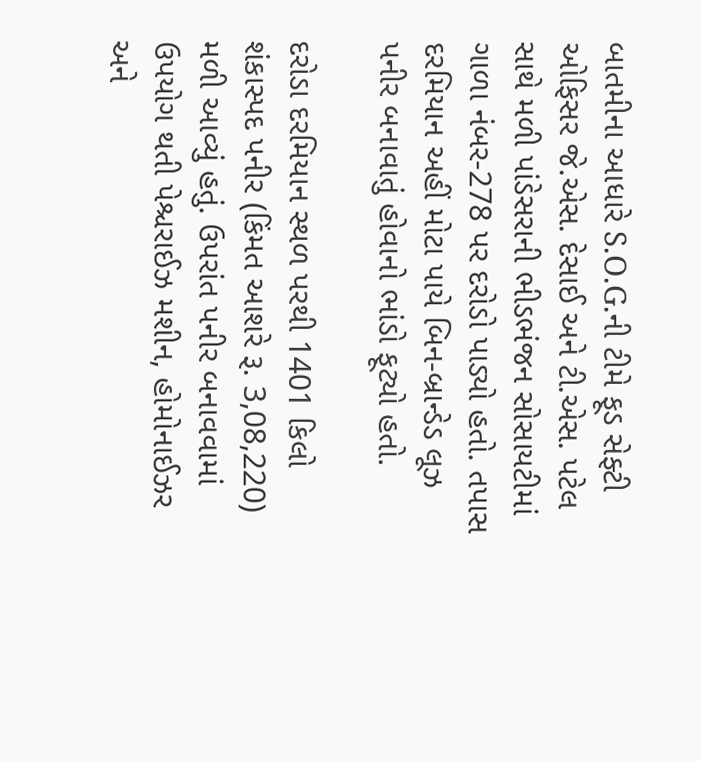બાતમીના આધારે S.O.G.ની ટીમે ફૂડ સેફ્ટી ઓફિસર જે.એસ. દેસાઈ અને ટી.એસ. પટેલ સાથે મળી પાંડેસરાની ભીડભંજન સોસાયટીમાં ગાળા નંબર-278 પર દરોડો પાડ્યો હતો. તપાસ દરમિયાન અહીં મોટા પાયે બિન-બ્રાન્ડેડ લૂઝ પનીર બનાવાતું હોવાનો ભાંડો ફૂટ્યો હતો.

દરોડા દરમિયાન સ્થળ પરથી 1401 કિલો શંકાસ્પદ પનીર (કિંમત આશરે રૂ. 3,08,220) મળી આવ્યું હતું. ઉપરાંત પનીર બનાવવામાં ઉપયોગ થતી પેશ્ચરાઈઝ મશીન, હોમોનાઈઝર અને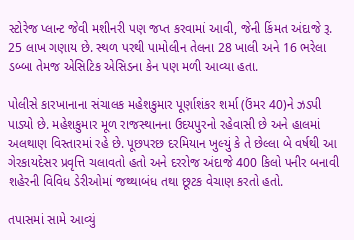સ્ટોરેજ પ્લાન્ટ જેવી મશીનરી પણ જપ્ત કરવામાં આવી, જેની કિંમત અંદાજે રૂ. 25 લાખ ગણાય છે. સ્થળ પરથી પામોલીન તેલના 28 ખાલી અને 16 ભરેલા ડબ્બા તેમજ એસિટિક એસિડના કેન પણ મળી આવ્યા હતા.

પોલીસે કારખાનાના સંચાલક મહેશકુમાર પૂર્ણાશંકર શર્મા (ઉંમર 40)ને ઝડપી પાડ્યો છે. મહેશકુમાર મૂળ રાજસ્થાનના ઉદયપુરનો રહેવાસી છે અને હાલમાં અલથાણ વિસ્તારમાં રહે છે. પૂછપરછ દરમિયાન ખુલ્યું કે તે છેલ્લા બે વર્ષથી આ ગેરકાયદેસર પ્રવૃત્તિ ચલાવતો હતો અને દરરોજ અંદાજે 400 કિલો પનીર બનાવી શહેરની વિવિધ ડેરીઓમાં જથ્થાબંધ તથા છૂટક વેચાણ કરતો હતો.

તપાસમાં સામે આવ્યું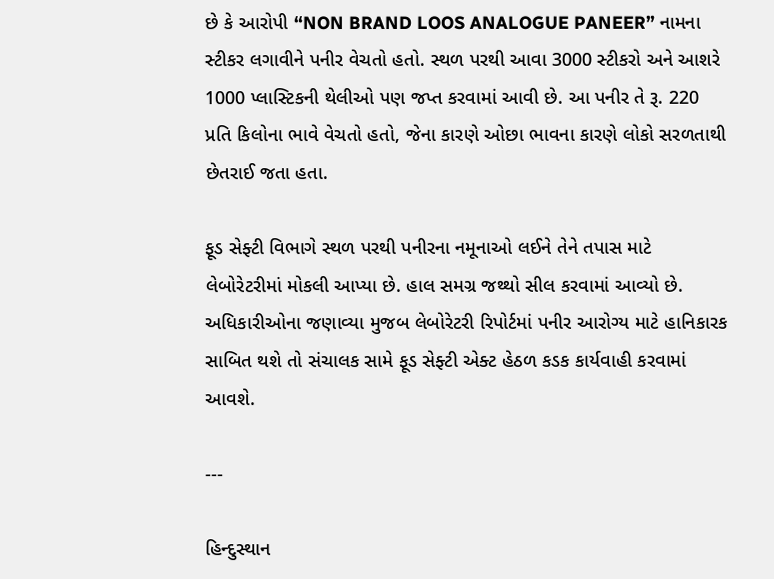છે કે આરોપી “NON BRAND LOOS ANALOGUE PANEER” નામના સ્ટીકર લગાવીને પનીર વેચતો હતો. સ્થળ પરથી આવા 3000 સ્ટીકરો અને આશરે 1000 પ્લાસ્ટિકની થેલીઓ પણ જપ્ત કરવામાં આવી છે. આ પનીર તે રૂ. 220 પ્રતિ કિલોના ભાવે વેચતો હતો, જેના કારણે ઓછા ભાવના કારણે લોકો સરળતાથી છેતરાઈ જતા હતા.

ફૂડ સેફ્ટી વિભાગે સ્થળ પરથી પનીરના નમૂનાઓ લઈને તેને તપાસ માટે લેબોરેટરીમાં મોકલી આપ્યા છે. હાલ સમગ્ર જથ્થો સીલ કરવામાં આવ્યો છે. અધિકારીઓના જણાવ્યા મુજબ લેબોરેટરી રિપોર્ટમાં પનીર આરોગ્ય માટે હાનિકારક સાબિત થશે તો સંચાલક સામે ફૂડ સેફ્ટી એક્ટ હેઠળ કડક કાર્યવાહી કરવામાં આવશે.

---

હિન્દુસ્થાન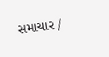સમાચાર /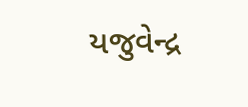યજુવેન્દ્ર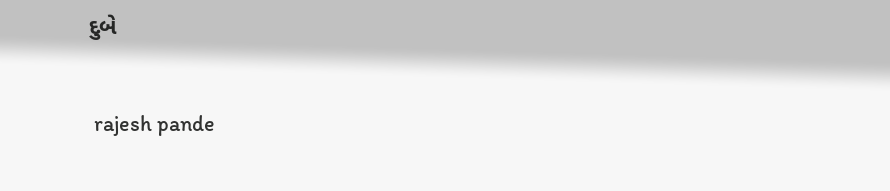દુબે


 rajesh pande